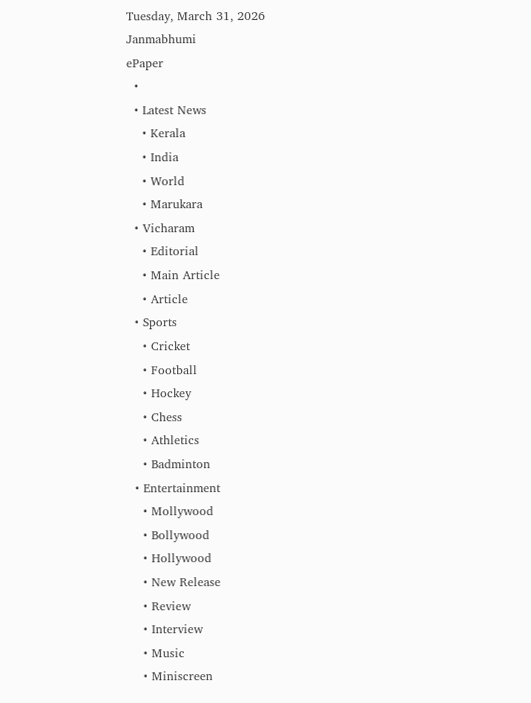Tuesday, March 31, 2026
Janmabhumi
ePaper
  •
  • Latest News
    • Kerala
    • India
    • World
    • Marukara
  • Vicharam
    • Editorial
    • Main Article
    • Article
  • Sports
    • Cricket
    • Football
    • Hockey
    • Chess
    • Athletics
    • Badminton
  • Entertainment
    • Mollywood
    • Bollywood
    • Hollywood
    • New Release
    • Review
    • Interview
    • Music
    • Miniscreen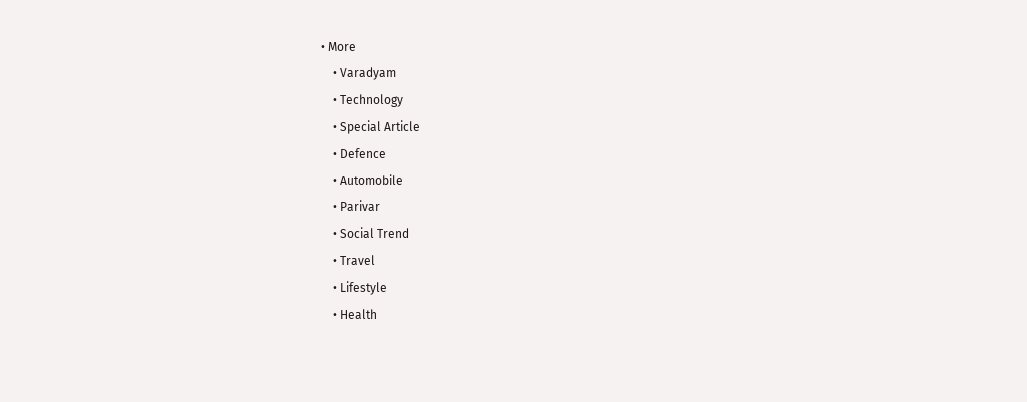• More
    • Varadyam
    • Technology
    • Special Article
    • Defence
    • Automobile
    • Parivar
    • Social Trend
    • Travel
    • Lifestyle
    • Health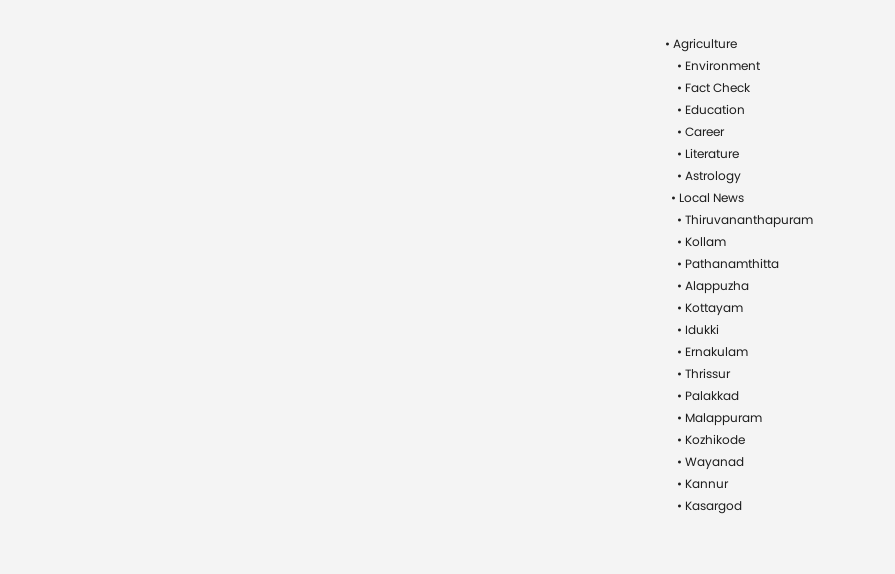• Agriculture
    • Environment
    • Fact Check
    • Education
    • Career
    • Literature
    • Astrology
  • Local News
    • Thiruvananthapuram
    • Kollam
    • Pathanamthitta
    • Alappuzha
    • Kottayam
    • Idukki
    • Ernakulam
    • Thrissur
    • Palakkad
    • Malappuram
    • Kozhikode
    • Wayanad
    • Kannur
    • Kasargod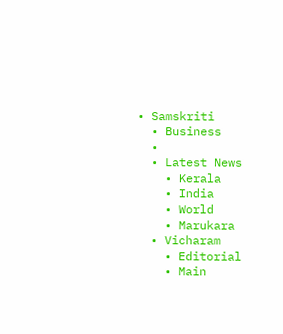• Samskriti
  • Business
  •
  • Latest News
    • Kerala
    • India
    • World
    • Marukara
  • Vicharam
    • Editorial
    • Main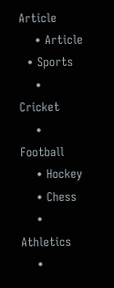Article
    • Article
  • Sports
    • Cricket
    • Football
    • Hockey
    • Chess
    • Athletics
    •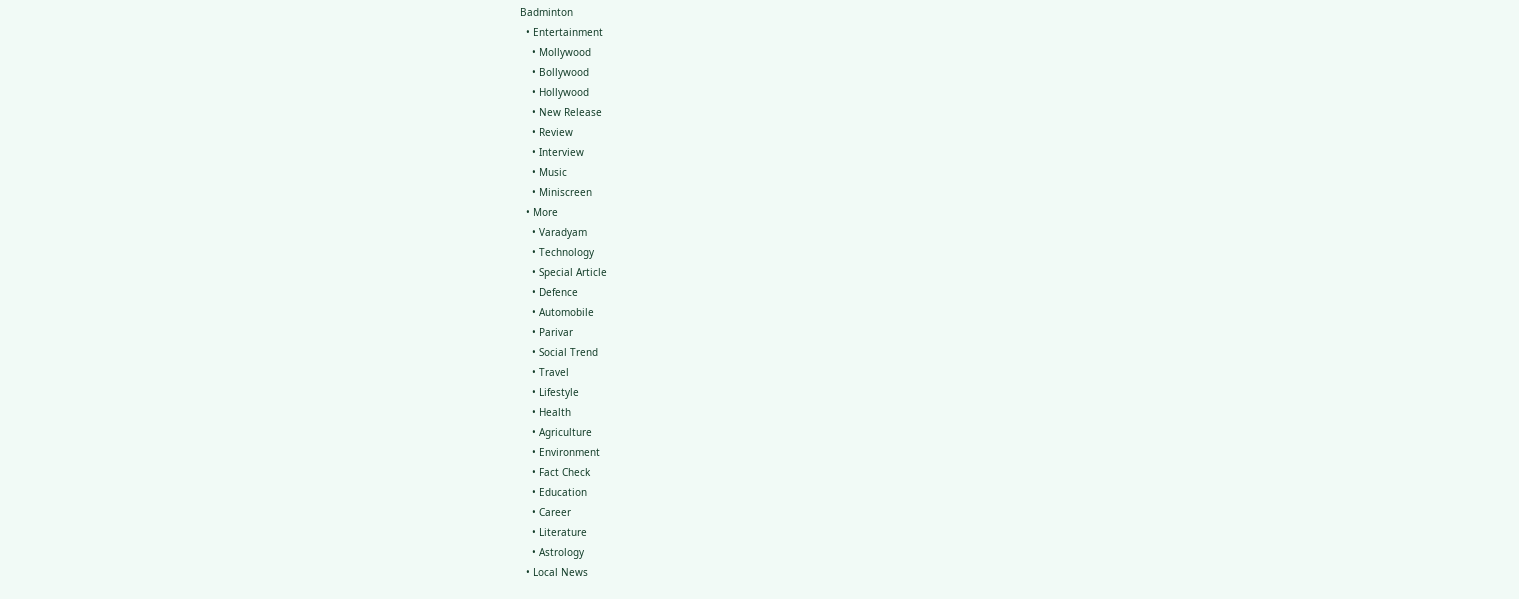Badminton
  • Entertainment
    • Mollywood
    • Bollywood
    • Hollywood
    • New Release
    • Review
    • Interview
    • Music
    • Miniscreen
  • More
    • Varadyam
    • Technology
    • Special Article
    • Defence
    • Automobile
    • Parivar
    • Social Trend
    • Travel
    • Lifestyle
    • Health
    • Agriculture
    • Environment
    • Fact Check
    • Education
    • Career
    • Literature
    • Astrology
  • Local News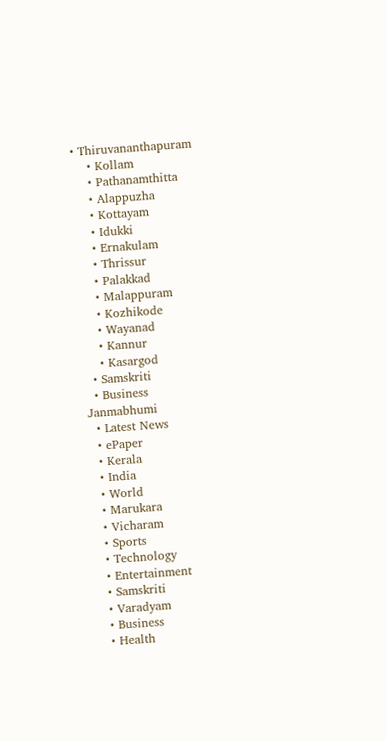• Thiruvananthapuram
    • Kollam
    • Pathanamthitta
    • Alappuzha
    • Kottayam
    • Idukki
    • Ernakulam
    • Thrissur
    • Palakkad
    • Malappuram
    • Kozhikode
    • Wayanad
    • Kannur
    • Kasargod
  • Samskriti
  • Business
Janmabhumi
  • Latest News
  • ePaper
  • Kerala
  • India
  • World
  • Marukara
  • Vicharam
  • Sports
  • Technology
  • Entertainment
  • Samskriti
  • Varadyam
  • Business
  • Health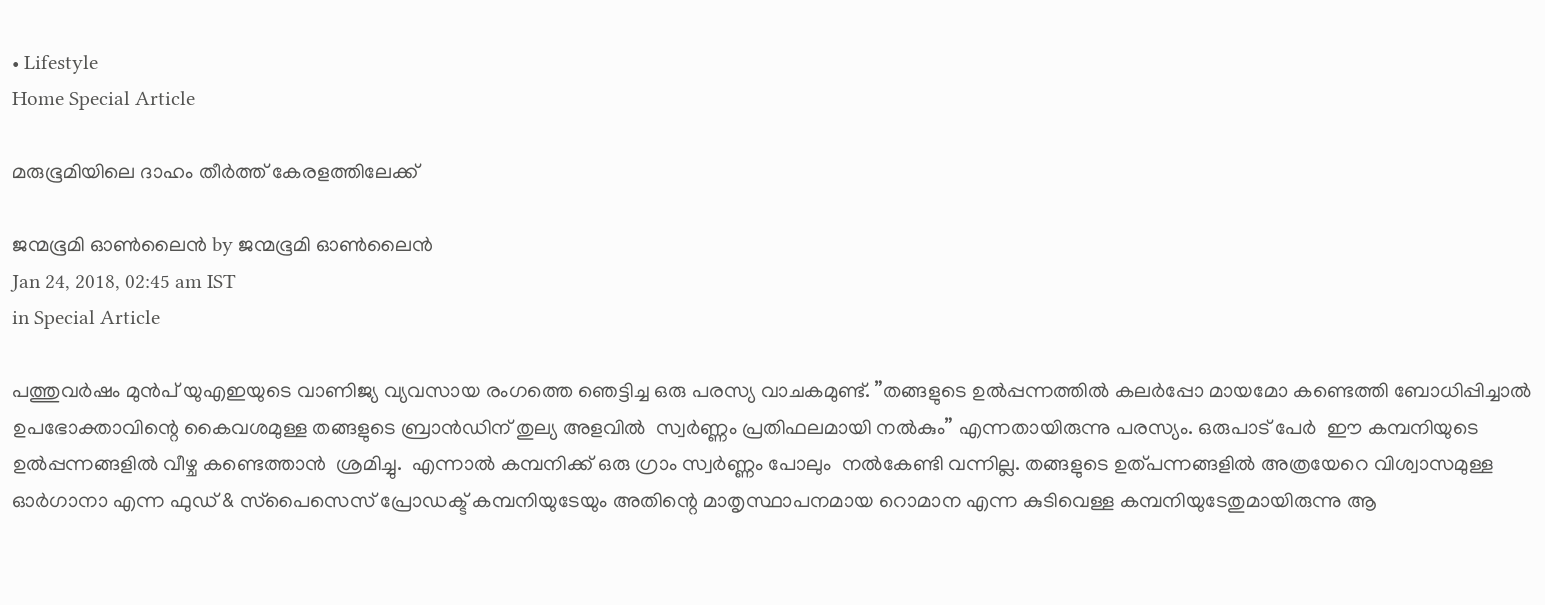• Lifestyle
Home Special Article

മരുഭൂമിയിലെ ദാഹം തീര്‍ത്ത് കേരളത്തിലേക്ക്

ജന്മഭൂമി ഓണ്‍ലൈന്‍ by ജന്മഭൂമി ഓണ്‍ലൈന്‍
Jan 24, 2018, 02:45 am IST
in Special Article

പത്തുവര്‍ഷം മുന്‍പ് യുഎഇയുടെ വാണിജ്യ വ്യവസായ രംഗത്തെ ഞെട്ടിച്ച ഒരു പരസ്യ വാചകമുണ്ട്. ”തങ്ങളുടെ ഉല്‍പ്പന്നത്തില്‍ കലര്‍പ്പോ മായമോ കണ്ടെത്തി ബോധിപ്പിച്ചാല്‍  ഉപഭോക്താവിന്റെ കൈവശമുള്ള തങ്ങളുടെ ബ്രാന്‍ഡിന് തുല്യ അളവില്‍  സ്വര്‍ണ്ണം പ്രതിഫലമായി നല്‍കും” എന്നതായിരുന്നു പരസ്യം. ഒരുപാട് പേര്‍  ഈ കമ്പനിയുടെ ഉല്‍പ്പന്നങ്ങളില്‍ വീഴ്ച കണ്ടെത്താന്‍  ശ്രമിച്ചു.  എന്നാല്‍ കമ്പനിക്ക് ഒരു ഗ്രാം സ്വര്‍ണ്ണം പോലും  നല്‍കേണ്ടി വന്നില്ല. തങ്ങളുടെ ഉത്പന്നങ്ങളില്‍ അത്രയേറെ വിശ്വാസമുള്ള ഓര്‍ഗാനാ എന്ന ഫുഡ് & സ്‌പൈസെസ് പ്രോഡക്ട് കമ്പനിയുടേയും അതിന്റെ മാതൃസ്ഥാപനമായ റൊമാന എന്ന കുടിവെള്ള കമ്പനിയുടേതുമായിരുന്നു ആ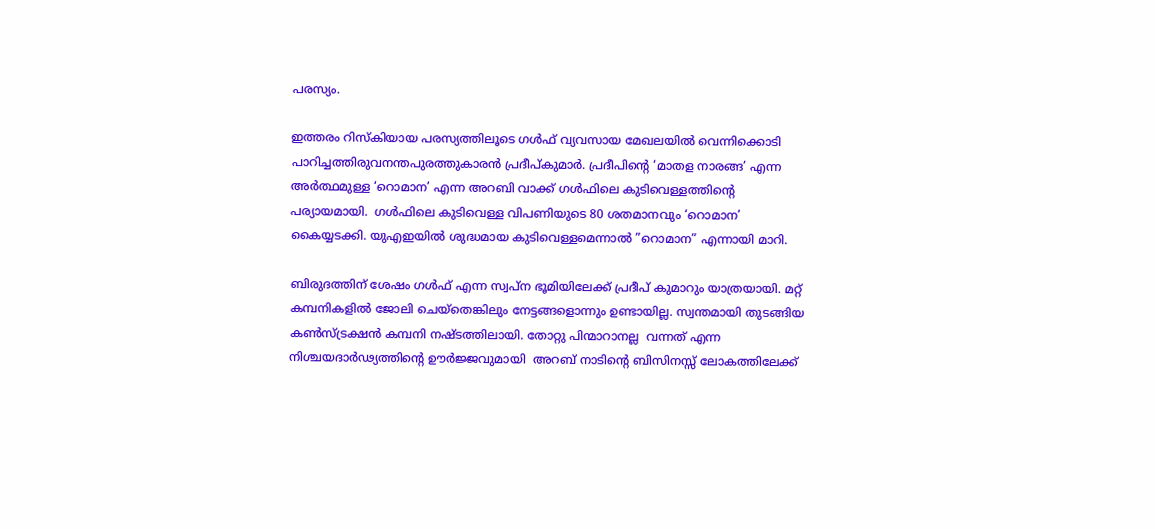പരസ്യം.

ഇത്തരം റിസ്‌കിയായ പരസ്യത്തിലൂടെ ഗള്‍ഫ് വ്യവസായ മേഖലയില്‍ വെന്നിക്കൊടി പാറിച്ചത്തിരുവനന്തപുരത്തുകാരന്‍ പ്രദീപ്കുമാര്‍. പ്രദീപിന്റെ ‘മാതള നാരങ്ങ’ എന്ന അര്‍ത്ഥമുള്ള ‘റൊമാന’ എന്ന അറബി വാക്ക് ഗള്‍ഫിലെ കുടിവെള്ളത്തിന്റെ പര്യായമായി.  ഗള്‍ഫിലെ കുടിവെള്ള വിപണിയുടെ 80 ശതമാനവും ‘റൊമാന’  കൈയ്യടക്കി. യുഎഇയില്‍ ശുദ്ധമായ കുടിവെള്ളമെന്നാല്‍ ”റൊമാന” എന്നായി മാറി.

ബിരുദത്തിന് ശേഷം ഗള്‍ഫ് എന്ന സ്വപ്‌ന ഭൂമിയിലേക്ക് പ്രദീപ് കുമാറും യാത്രയായി. മറ്റ് കമ്പനികളില്‍ ജോലി ചെയ്‌തെങ്കിലും നേട്ടങ്ങളൊന്നും ഉണ്ടായില്ല. സ്വന്തമായി തുടങ്ങിയ കണ്‍സ്ട്രക്ഷന്‍ കമ്പനി നഷ്ടത്തിലായി. തോറ്റു പിന്മാറാനല്ല  വന്നത് എന്ന നിശ്ചയദാര്‍ഢ്യത്തിന്റെ ഊര്‍ജ്ജവുമായി  അറബ് നാടിന്റെ ബിസിനസ്സ് ലോകത്തിലേക്ക്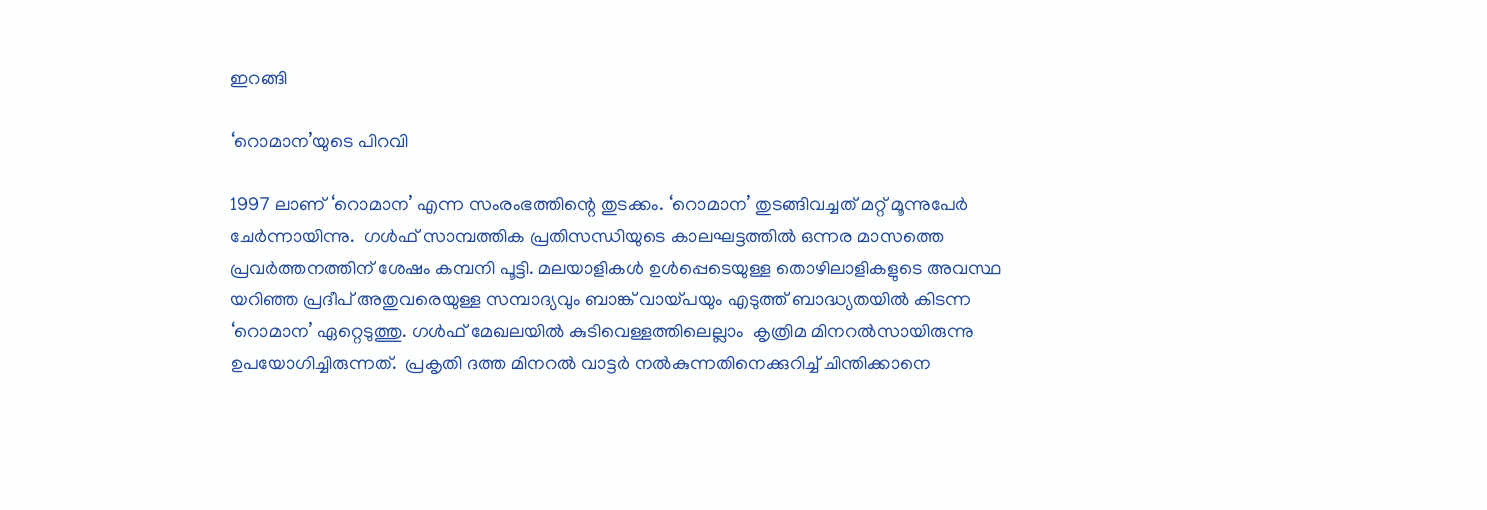ഇറങ്ങി

‘റൊമാന’യുടെ പിറവി

1997 ലാണ് ‘റൊമാന’ എന്ന സംരംഭത്തിന്റെ തുടക്കം. ‘റൊമാന’ തുടങ്ങിവച്ചത് മറ്റ് മൂന്നുപേര്‍ ചേര്‍ന്നായിന്നു.  ഗള്‍ഫ് സാമ്പത്തിക പ്രതിസന്ധിയുടെ കാലഘട്ടത്തില്‍ ഒന്നര മാസത്തെ പ്രവര്‍ത്തനത്തിന് ശേഷം കമ്പനി പൂട്ടി. മലയാളികള്‍ ഉള്‍പ്പെടെയുള്ള തൊഴിലാളികളുടെ അവസ്ഥ യറിഞ്ഞ പ്രദീപ് അതുവരെയുള്ള സമ്പാദ്യവും ബാങ്ക് വായ്‌പയും എടുത്ത് ബാദ്ധ്യതയില്‍ കിടന്ന ‘റൊമാന’ ഏറ്റെടുത്തു. ഗള്‍ഫ് മേഖലയില്‍ കുടിവെള്ളത്തിലെല്ലാം  കൃത്രിമ മിനറല്‍സായിരുന്നു ഉപയോഗിച്ചിരുന്നത്.  പ്രകൃതി ദത്ത മിനറല്‍ വാട്ടര്‍ നല്‍കുന്നതിനെക്കുറിച്ച് ചിന്തിക്കാനെ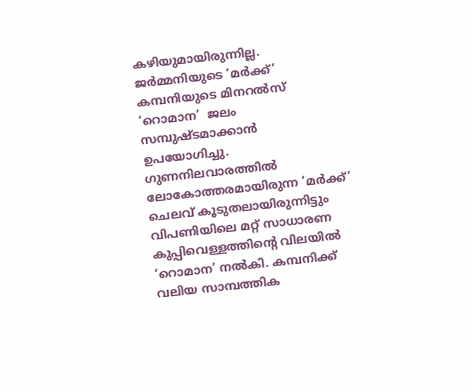കഴിയുമായിരുന്നില്ല. ജര്‍മ്മനിയുടെ ‘മര്‍ക്ക്’ കമ്പനിയുടെ മിനറല്‍സ് ‘റൊമാന’  ജലം സമ്പുഷ്ടമാക്കാന്‍ ഉപയോഗിച്ചു. ഗുണനിലവാരത്തില്‍ ലോകോത്തരമായിരുന്ന ‘മര്‍ക്ക്’  ചെലവ് കൂടുതലായിരുന്നിട്ടും വിപണിയിലെ മറ്റ് സാധാരണ കുപ്പിവെള്ളത്തിന്റെ വിലയില്‍ ‘റൊമാന’ നല്‍കി. കമ്പനിക്ക് വലിയ സാമ്പത്തിക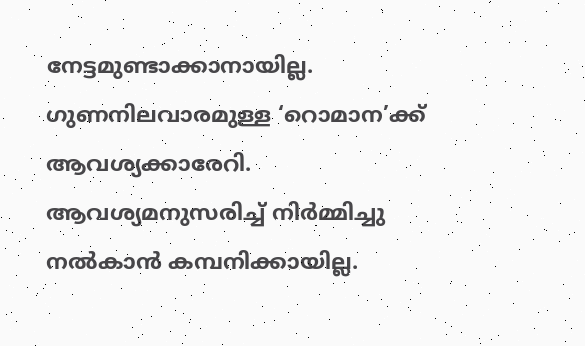നേട്ടമുണ്ടാക്കാനായില്ല. ഗുണനിലവാരമുള്ള ‘റൊമാന’ക്ക് ആവശ്യക്കാരേറി. ആവശ്യമനുസരിച്ച് നിര്‍മ്മിച്ചു നല്‍കാന്‍ കമ്പനിക്കായില്ല.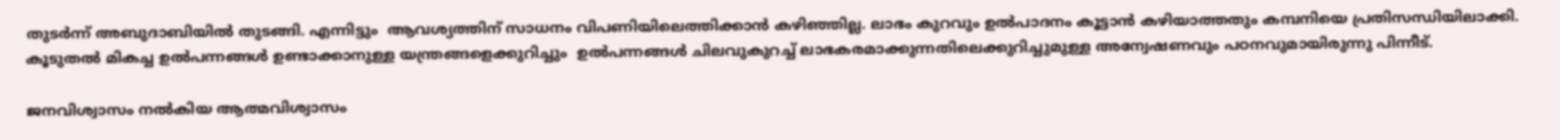തുടര്‍ന്ന് അബുദാബിയില്‍ തുടങ്ങി. എന്നിട്ടും  ആവശ്യത്തിന് സാധനം വിപണിയിലെത്തിക്കാന്‍ കഴിഞ്ഞില്ല. ലാഭം കുറവും ഉല്‍പാദനം കൂട്ടാന്‍ കഴിയാത്തതും കമ്പനിയെ പ്രതിസന്ധിയിലാക്കി.  കൂടുതല്‍ മികച്ച ഉല്‍പന്നങ്ങള്‍ ഉണ്ടാക്കാനുള്ള യന്ത്രങ്ങളെക്കുറിച്ചും  ഉല്‍പന്നങ്ങള്‍ ചിലവുകുറച്ച് ലാഭകരമാക്കുന്നതിലെക്കുറിച്ചുമുള്ള അന്വേഷണവും പഠനവുമായിരുന്നു പിന്നീട്.

ജനവിശ്വാസം നല്‍കിയ ആത്മവിശ്വാസം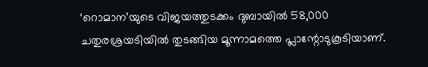‘റൊമാന’യുടെ വിജയത്തുടക്കം ദുബായില്‍ 58,000 ചതുരശ്രയടിയില്‍ തുടങ്ങിയ മൂന്നാമത്തെ പ്ലാന്റോടുകൂടിയാണ്.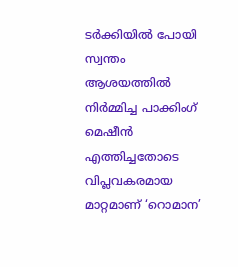ടര്‍ക്കിയില്‍ പോയി സ്വന്തം ആശയത്തില്‍ നിര്‍മ്മിച്ച പാക്കിംഗ് മെഷീന്‍ എത്തിച്ചതോടെ വിപ്ലവകരമായ മാറ്റമാണ് ‘റൊമാന’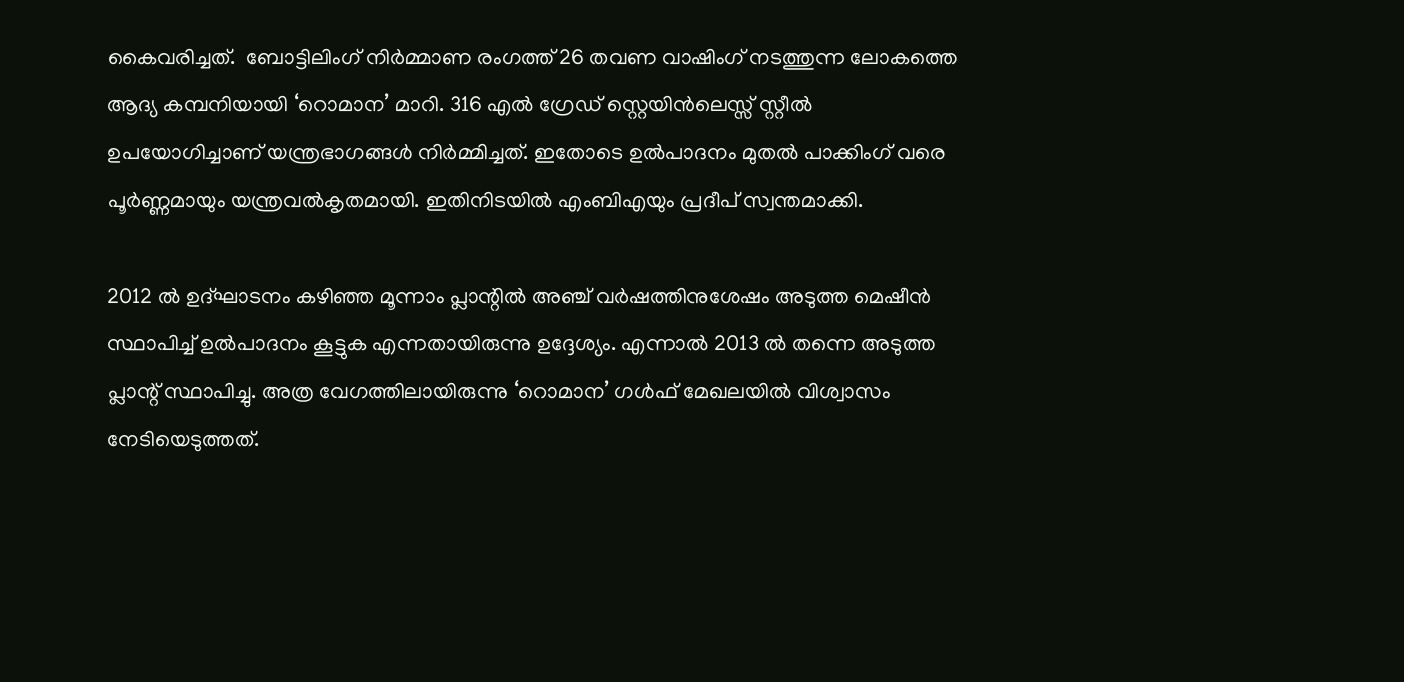കൈവരിച്ചത്.  ബോട്ടിലിംഗ് നിര്‍മ്മാണ രംഗത്ത് 26 തവണ വാഷിംഗ് നടത്തുന്ന ലോകത്തെ ആദ്യ കമ്പനിയായി ‘റൊമാന’ മാറി. 316 എല്‍ ഗ്രേഡ് സ്റ്റെയിന്‍ലെസ്സ് സ്റ്റീല്‍ ഉപയോഗിച്ചാണ് യന്ത്രഭാഗങ്ങള്‍ നിര്‍മ്മിച്ചത്. ഇതോടെ ഉല്‍പാദനം മുതല്‍ പാക്കിംഗ് വരെ പൂര്‍ണ്ണമായും യന്ത്രവല്‍കൃതമായി. ഇതിനിടയില്‍ എംബിഎയും പ്രദീപ് സ്വന്തമാക്കി.

2012 ല്‍ ഉദ്ഘാടനം കഴിഞ്ഞ മൂന്നാം പ്ലാന്റില്‍ അഞ്ച് വര്‍ഷത്തിനുശേഷം അടുത്ത മെഷീന്‍ സ്ഥാപിച്ച് ഉല്‍പാദനം കൂട്ടുക എന്നതായിരുന്നു ഉദ്ദേശ്യം. എന്നാല്‍ 2013 ല്‍ തന്നെ അടുത്ത പ്ലാന്റ് സ്ഥാപിച്ചു. അത്ര വേഗത്തിലായിരുന്നു ‘റൊമാന’ ഗള്‍ഫ് മേഖലയില്‍ വിശ്വാസം നേടിയെടുത്തത്.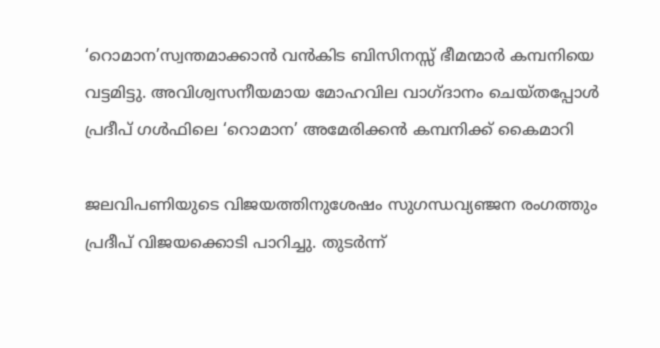‘റൊമാന’സ്വന്തമാക്കാന്‍ വന്‍കിട ബിസിനസ്സ് ഭീമന്മാര്‍ കമ്പനിയെ വട്ടമിട്ടു. അവിശ്വസനീയമായ മോഹവില വാഗ്ദാനം ചെയ്തപ്പോള്‍ പ്രദീപ് ഗള്‍ഫിലെ ‘റൊമാന’ അമേരിക്കന്‍ കമ്പനിക്ക് കൈമാറി

ജലവിപണിയുടെ വിജയത്തിനുശേഷം സുഗന്ധവ്യഞ്ജന രംഗത്തും പ്രദീപ് വിജയക്കൊടി പാറിച്ചു. തുടര്‍ന്ന്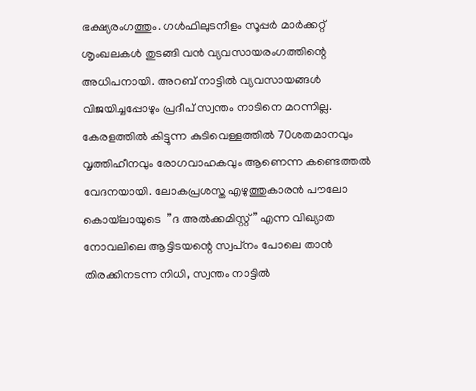ഭക്ഷ്യരംഗത്തും. ഗള്‍ഫിലുടനീളം സൂപ്പര്‍ മാര്‍ക്കറ്റ് ശൃംഖലകള്‍ തുടങ്ങി വന്‍ വ്യവസായരംഗത്തിന്റെ അധിപനായി. അറബ് നാട്ടില്‍ വ്യവസായങ്ങള്‍ വിജയിച്ചപ്പോഴും പ്രദീപ് സ്വന്തം നാടിനെ മറന്നില്ല.  കേരളത്തില്‍ കിട്ടുന്ന കുടിവെള്ളത്തില്‍ 70ശതമാനവും വൃത്തിഹീനവും രോഗവാഹകവും ആണെന്ന കണ്ടെത്തല്‍ വേദനയായി. ലോകപ്രശസ്ത എഴുത്തുകാരന്‍ പൗലോ കൊയ്‌ലായുടെ  ”ദ അല്‍ക്കമിസ്റ്റ്” എന്ന വിഖ്യാത നോവലിലെ ആട്ടിടയന്റെ സ്വപ്‌നം പോലെ താന്‍ തിരക്കിനടന്ന നിധി, സ്വന്തം നാട്ടില്‍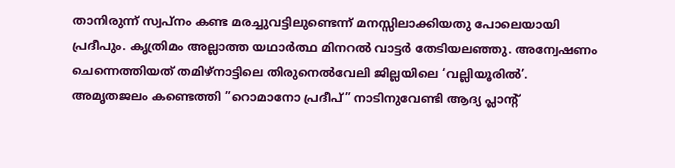താനിരുന്ന് സ്വപ്‌നം കണ്ട മരച്ചുവട്ടിലുണ്ടെന്ന് മനസ്സിലാക്കിയതു പോലെയായി പ്രദീപും. കൃത്രിമം അല്ലാത്ത യഥാര്‍ത്ഥ മിനറല്‍ വാട്ടര്‍ തേടിയലഞ്ഞു. അന്വേഷണം ചെന്നെത്തിയത് തമിഴ്‌നാട്ടിലെ തിരുനെല്‍വേലി ജില്ലയിലെ ‘വല്ലിയൂരില്‍’. അമൃതജലം കണ്ടെത്തി ”റൊമാനോ പ്രദീപ്” നാടിനുവേണ്ടി ആദ്യ പ്ലാന്റ്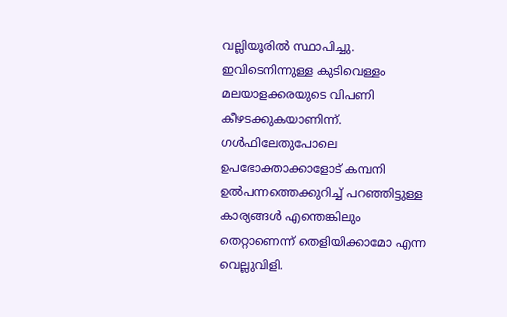വല്ലിയൂരില്‍ സ്ഥാപിച്ചു. ഇവിടെനിന്നുള്ള കുടിവെള്ളം മലയാളക്കരയുടെ വിപണി കീഴടക്കുകയാണിന്ന്. ഗള്‍ഫിലേതുപോലെ ഉപഭോക്താക്കാളോട് കമ്പനി ഉല്‍പന്നത്തെക്കുറിച്ച് പറഞ്ഞിട്ടുള്ള കാര്യങ്ങള്‍ എന്തെങ്കിലും തെറ്റാണെന്ന് തെളിയിക്കാമോ എന്ന വെല്ലുവിളി.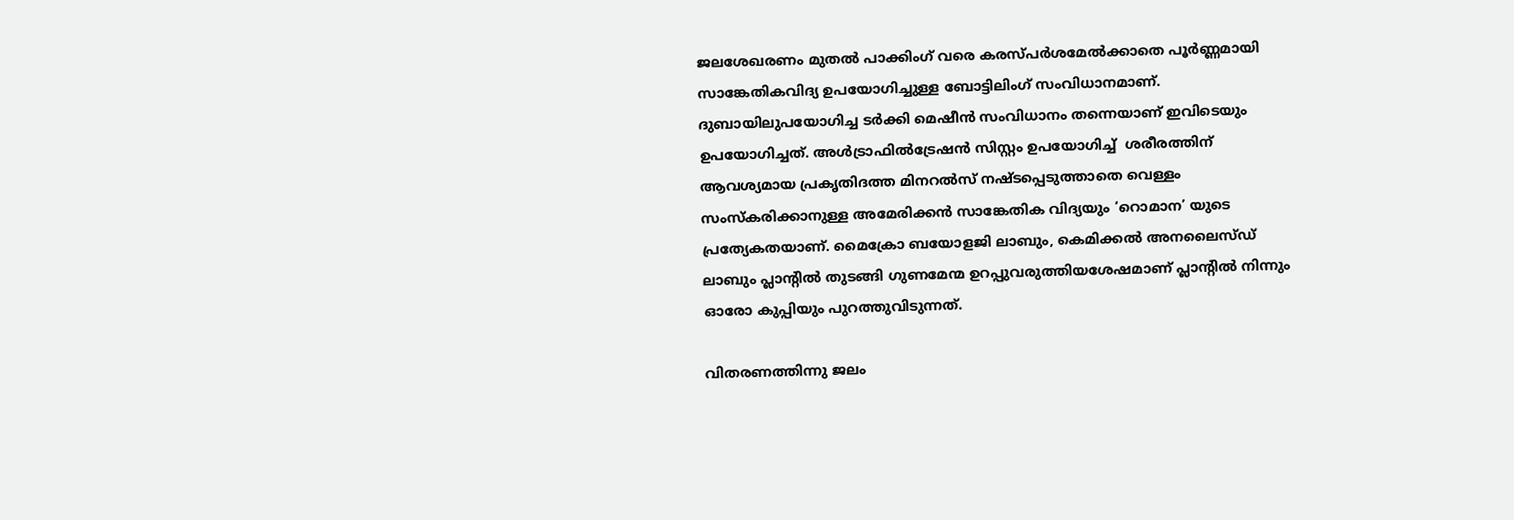ജലശേഖരണം മുതല്‍ പാക്കിംഗ് വരെ കരസ്പര്‍ശമേല്‍ക്കാതെ പൂര്‍ണ്ണമായി സാങ്കേതികവിദ്യ ഉപയോഗിച്ചുള്ള ബോട്ടിലിംഗ് സംവിധാനമാണ്. ദുബായിലുപയോഗിച്ച ടര്‍ക്കി മെഷീന്‍ സംവിധാനം തന്നെയാണ് ഇവിടെയും ഉപയോഗിച്ചത്. അള്‍ട്രാഫില്‍ട്രേഷന്‍ സിസ്റ്റം ഉപയോഗിച്ച്  ശരീരത്തിന് ആവശ്യമായ പ്രകൃതിദത്ത മിനറല്‍സ് നഷ്ടപ്പെടുത്താതെ വെള്ളം സംസ്‌കരിക്കാനുള്ള അമേരിക്കന്‍ സാങ്കേതിക വിദ്യയും ‘റൊമാന’ യുടെ പ്രത്യേകതയാണ്. മൈക്രോ ബയോളജി ലാബും, കെമിക്കല്‍ അനലൈസ്ഡ് ലാബും പ്ലാന്റില്‍ തുടങ്ങി ഗുണമേന്മ ഉറപ്പുവരുത്തിയശേഷമാണ് പ്ലാന്റില്‍ നിന്നും ഓരോ കുപ്പിയും പുറത്തുവിടുന്നത്.

വിതരണത്തിന്നു ജലം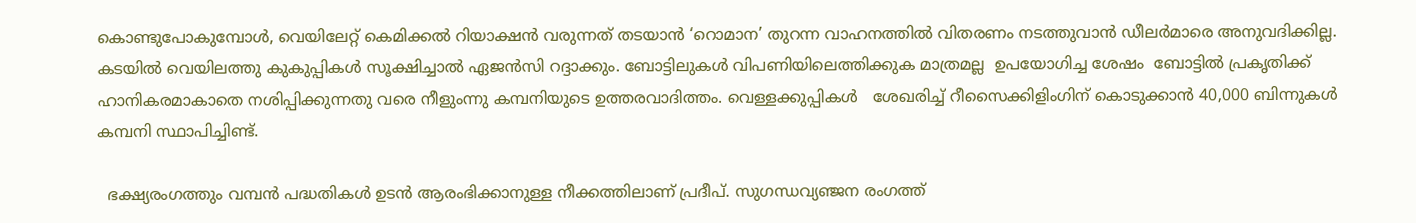കൊണ്ടുപോകുമ്പോള്‍, വെയിലേറ്റ് കെമിക്കല്‍ റിയാക്ഷന്‍ വരുന്നത് തടയാന്‍ ‘റൊമാന’ തുറന്ന വാഹനത്തില്‍ വിതരണം നടത്തുവാന്‍ ഡീലര്‍മാരെ അനുവദിക്കില്ല. കടയില്‍ വെയിലത്തു കുകുപ്പികള്‍ സൂക്ഷിച്ചാല്‍ ഏജന്‍സി റദ്ദാക്കും. ബോട്ടിലുകള്‍ വിപണിയിലെത്തിക്കുക മാത്രമല്ല  ഉപയോഗിച്ച ശേഷം  ബോട്ടില്‍ പ്രകൃതിക്ക് ഹാനികരമാകാതെ നശിപ്പിക്കുന്നതു വരെ നീളുംന്നു കമ്പനിയുടെ ഉത്തരവാദിത്തം. വെള്ളക്കുപ്പികള്‍   ശേഖരിച്ച് റീസൈക്കിളിംഗിന് കൊടുക്കാന്‍ 40,000 ബിന്നുകള്‍ കമ്പനി സ്ഥാപിച്ചിണ്ട്.

  ഭക്ഷ്യരംഗത്തും വമ്പന്‍ പദ്ധതികള്‍ ഉടന്‍ ആരംഭിക്കാനുള്ള നീക്കത്തിലാണ് പ്രദീപ്. സുഗന്ധവ്യഞ്ജന രംഗത്ത്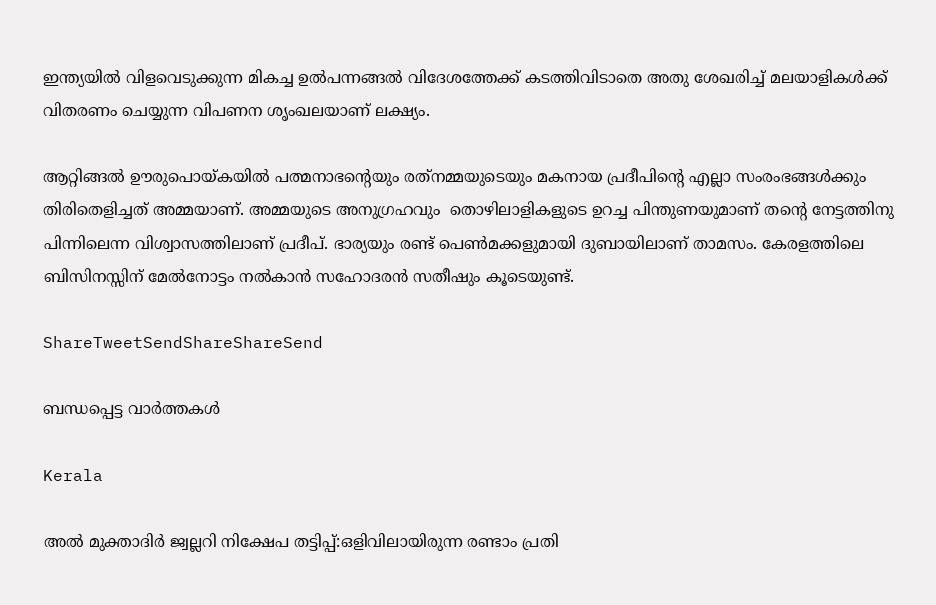ഇന്ത്യയില്‍ വിളവെടുക്കുന്ന മികച്ച ഉല്‍പന്നങ്ങല്‍ വിദേശത്തേക്ക് കടത്തിവിടാതെ അതു ശേഖരിച്ച് മലയാളികള്‍ക്ക് വിതരണം ചെയ്യുന്ന വിപണന ശൃംഖലയാണ് ലക്ഷ്യം.

ആറ്റിങ്ങല്‍ ഊരുപൊയ്‌കയില്‍ പത്മനാഭന്റെയും രത്‌നമ്മയുടെയും മകനായ പ്രദീപിന്റെ എല്ലാ സംരംഭങ്ങള്‍ക്കും തിരിതെളിച്ചത് അമ്മയാണ്. അമ്മയുടെ അനുഗ്രഹവും  തൊഴിലാളികളുടെ ഉറച്ച പിന്തുണയുമാണ് തന്റെ നേട്ടത്തിനു പിന്നിലെന്ന വിശ്വാസത്തിലാണ് പ്രദീപ്. ഭാര്യയും രണ്ട് പെണ്‍മക്കളുമായി ദുബായിലാണ് താമസം. കേരളത്തിലെ ബിസിനസ്സിന് മേല്‍നോട്ടം നല്‍കാന്‍ സഹോദരന്‍ സതീഷും കൂടെയുണ്ട്.

ShareTweetSendShareShareSend

ബന്ധപ്പെട്ട വാര്‍ത്തകള്‍

Kerala

അല്‍ മുക്താദിര്‍ ജ്വല്ലറി നിക്ഷേപ തട്ടിപ്പ്:ഒളിവിലായിരുന്ന രണ്ടാം പ്രതി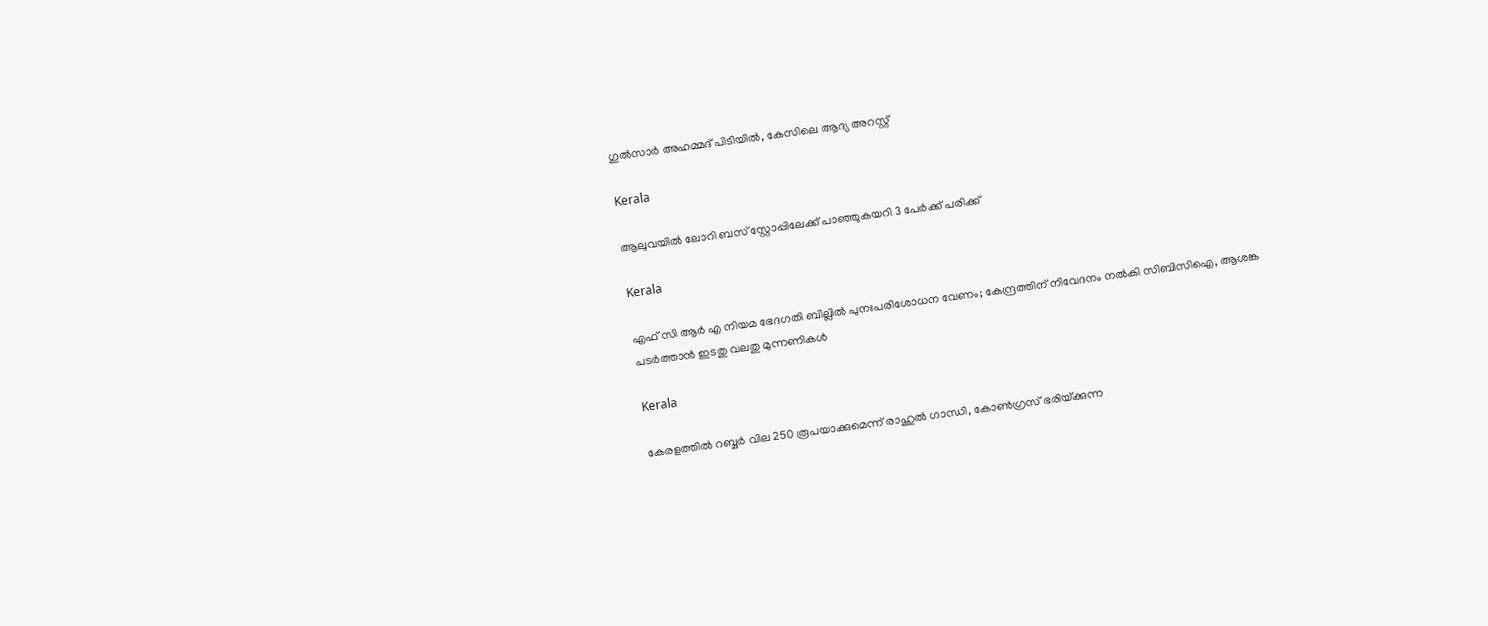ഗുല്‍സാര്‍ അഹമ്മദ് പിടിയില്‍, കേസിലെ ആദ്യ അറസ്റ്റ്

Kerala

ആലുവയില്‍ ലോറി ബസ് സ്റ്റോപ്പിലേക്ക് പാഞ്ഞുകയറി 3 പേര്‍ക്ക് പരിക്ക്

Kerala

എഫ് സി ആര്‍ എ നിയമ ഭേദഗതി ബില്ലില്‍ പുനഃപരിശോധന വേണം; കേന്ദ്രത്തിന് നിവേദനം നല്‍കി സിബിസിഐ, ആശങ്ക പടര്‍ത്താന്‍ ഇടതു വലതു മുന്നണികള്‍

Kerala

കേരളത്തില്‍ റബ്ബര്‍ വില 250 രൂപയാക്കുമെന്ന് രാഹുല്‍ ഗാന്ധി, കോണ്‍ഗ്രസ് ഭരിയ്‌ക്കുന്ന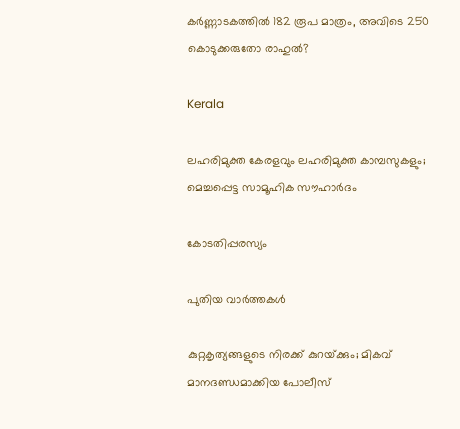കര്‍ണ്ണാടകത്തില്‍ 182 രൂപ മാത്രം, അവിടെ 250 കൊടുക്കരുതോ രാഹുല്‍?

Kerala

ലഹരിമുക്ത കേരളവും ലഹരിമുക്ത കാമ്പസുകളും; മെച്ചപ്പെട്ട സാമൂഹിക സൗഹാര്‍ദം

കോടതിപ്പരസ്യം

പുതിയ വാര്‍ത്തകള്‍

കുറ്റകൃത്യങ്ങളുടെ നിരക്ക് കുറയ്‌ക്കും; മികവ് മാനദണ്ഡമാക്കിയ പോലീസ്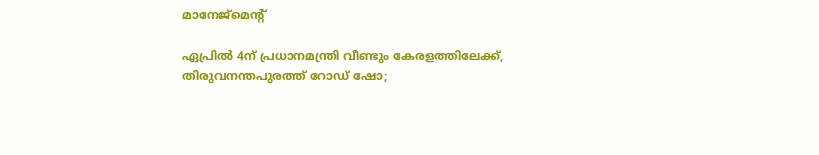മാനേജ്‌മെന്റ്

ഏപ്രില്‍ 4ന് പ്രധാനമന്ത്രി വീണ്ടും കേരളത്തിലേക്ക്, തിരുവനന്തപുരത്ത് റോഡ് ഷോ;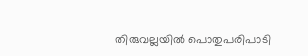തിരുവല്ലയില്‍ പൊതുപരിപാടി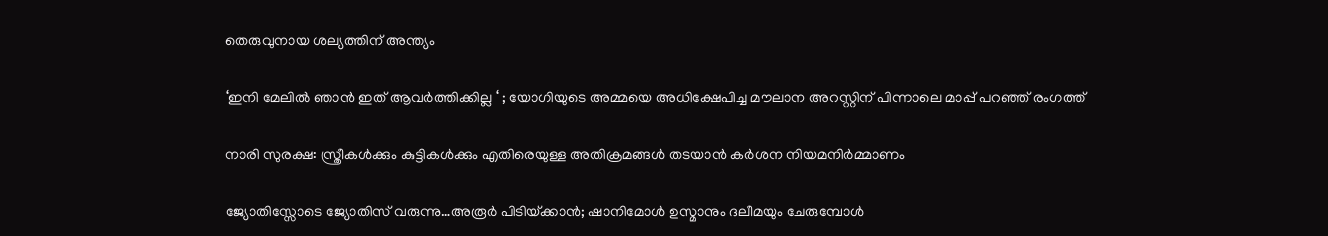തെരുവുനായ ശല്യത്തിന് അന്ത്യം

‘ഇനി മേലിൽ ഞാൻ ഇത് ആവർത്തിക്കില്ല ‘ ; യോഗിയുടെ അമ്മയെ അധിക്ഷേപിച്ച മൗലാന അറസ്റ്റിന് പിന്നാലെ മാപ്പ് പറഞ്ഞ് രംഗത്ത്

നാരി സുരക്ഷ: സ്ത്രീകള്‍ക്കും കുട്ടികള്‍ക്കും എതിരെയുള്ള അതിക്രമങ്ങള്‍ തടയാന്‍ കര്‍ശന നിയമനിര്‍മ്മാണം

ജ്യോതിസ്സോടെ ജ്യോതിസ് വരുന്നു…അരൂര്‍ പിടിയ്‌ക്കാന്‍; ഷാനിമോള്‍ ഉസ്മാനും ദലീമയും ചേരുമ്പോള്‍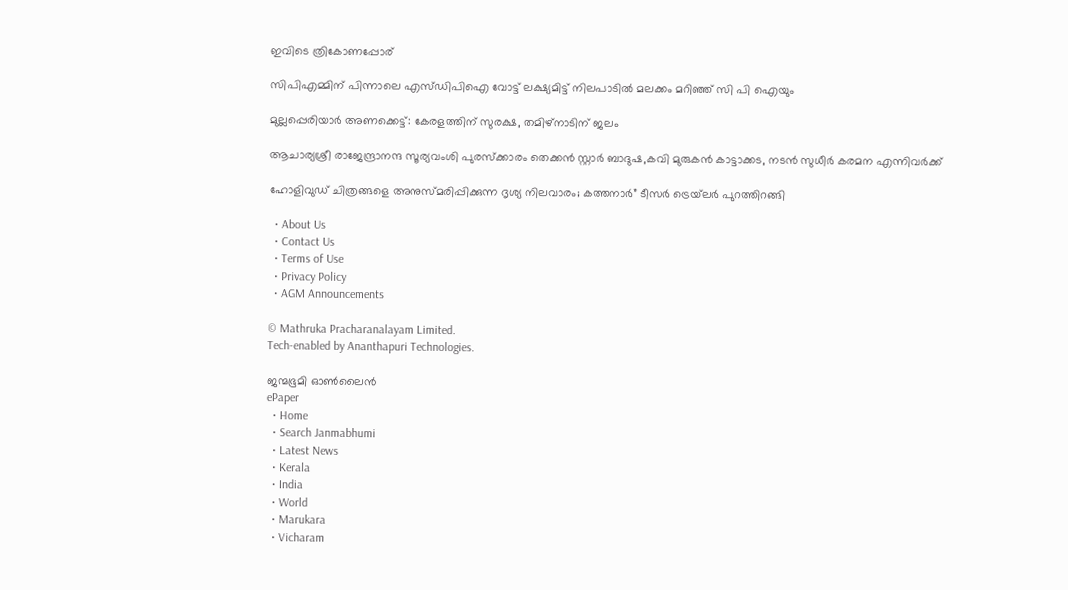ഇവിടെ ത്രികോണപ്പോര്

സിപിഎമ്മിന് പിന്നാലെ എസ്ഡിപിഐ വോട്ട് ലക്ഷ്യമിട്ട് നിലപാടില്‍ മലക്കം മറിഞ്ഞ് സി പി ഐയും

മുല്ലപ്പെരിയാര്‍ അണക്കെട്ട്: കേരളത്തിന് സുരക്ഷ, തമിഴ്‌നാടിന് ജലം

ആചാര്യശ്രീ രാജേന്ദ്രാനന്ദ സൂര്യവംശി പുരസ്ക്കാരം തെക്കൻ സ്റ്റാർ ബാദുഷ,കവി മുരുകൻ കാട്ടാക്കട, നടൻ സുധീർ കരമന എന്നിവർക്ക്

ഹോളിവുഡ് ചിത്രങ്ങളെ അനുസ്മരിപ്പിക്കുന്ന ദൃശ്യ നിലവാരം; കത്തനാർ” ടീസർ ട്രെയ്‌ലർ പുറത്തിറങ്ങി

  • About Us
  • Contact Us
  • Terms of Use
  • Privacy Policy
  • AGM Announcements

© Mathruka Pracharanalayam Limited.
Tech-enabled by Ananthapuri Technologies.

ജന്മഭൂമി ഓണ്‍ലൈന്‍
ePaper
  • Home
  • Search Janmabhumi
  • Latest News
  • Kerala
  • India
  • World
  • Marukara
  • Vicharam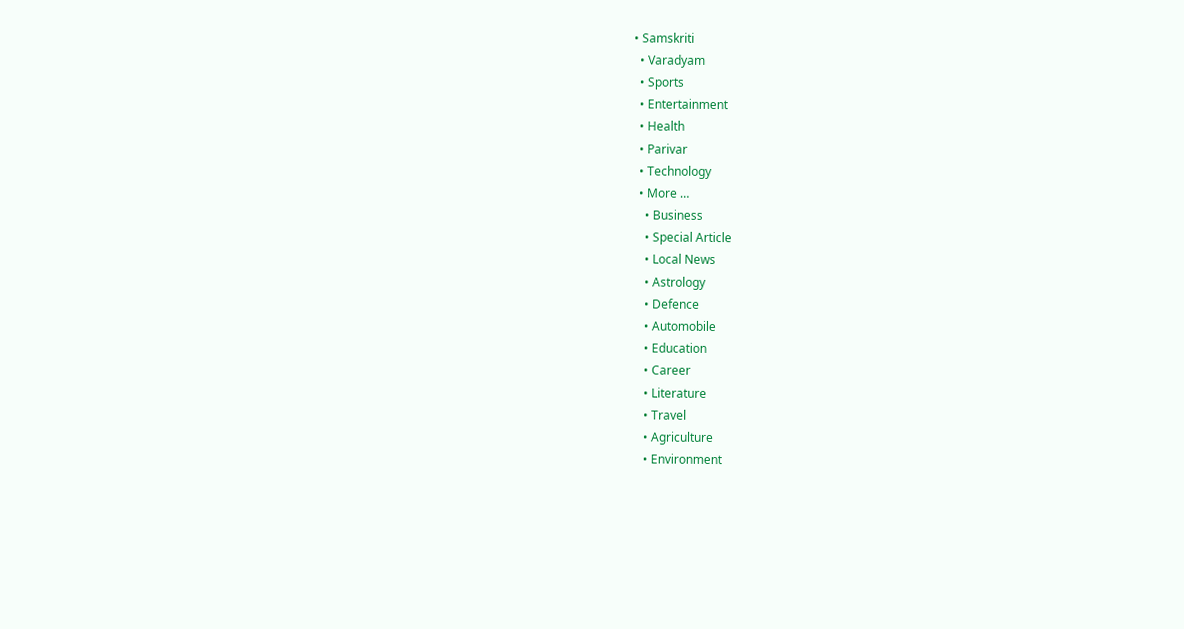• Samskriti
  • Varadyam
  • Sports
  • Entertainment
  • Health
  • Parivar
  • Technology
  • More …
    • Business
    • Special Article
    • Local News
    • Astrology
    • Defence
    • Automobile
    • Education
    • Career
    • Literature
    • Travel
    • Agriculture
    • Environment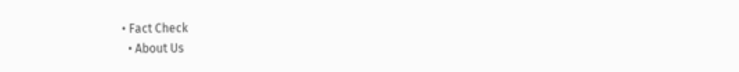• Fact Check
  • About Us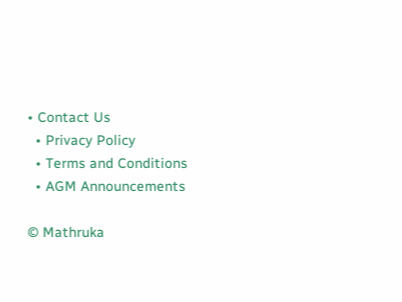• Contact Us
  • Privacy Policy
  • Terms and Conditions
  • AGM Announcements

© Mathruka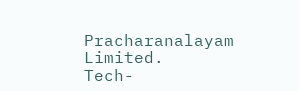Pracharanalayam Limited.
Tech-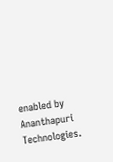enabled by Ananthapuri Technologies.